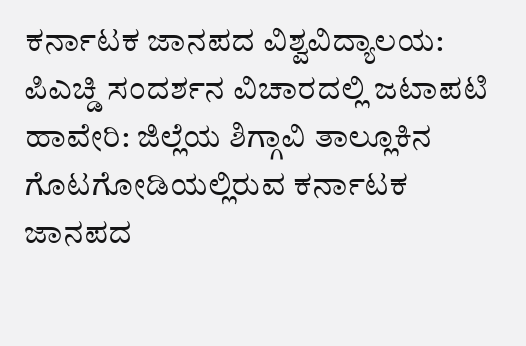ಕರ್ನಾಟಕ ಜಾನಪದ ವಿಶ್ವವಿದ್ಯಾಲಯ: ಪಿಎಚ್ಡಿ ಸಂದರ್ಶನ ವಿಚಾರದಲ್ಲಿ ಜಟಾಪಟಿ
ಹಾವೇರಿ: ಜಿಲ್ಲೆಯ ಶಿಗ್ಗಾವಿ ತಾಲ್ಲೂಕಿನ ಗೊಟಗೋಡಿಯಲ್ಲಿರುವ ಕರ್ನಾಟಕ ಜಾನಪದ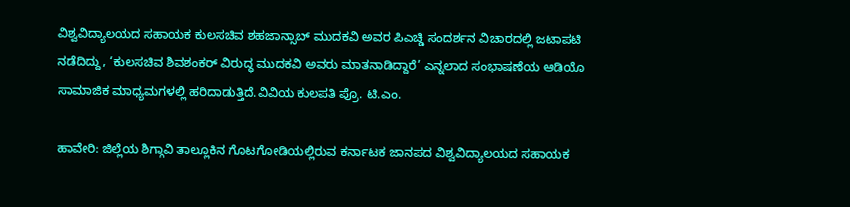ವಿಶ್ವವಿದ್ಯಾಲಯದ ಸಹಾಯಕ ಕುಲಸಚಿವ ಶಹಜಾನ್ಸಾಬ್ ಮುದಕವಿ ಅವರ ಪಿಎಚ್ಡಿ ಸಂದರ್ಶನ ವಿಚಾರದಲ್ಲಿ ಜಟಾಪಟಿ ನಡೆದಿದ್ದು, ‘ಕುಲಸಚಿವ ಶಿವಶಂಕರ್ ವಿರುದ್ಧ ಮುದಕವಿ ಅವರು ಮಾತನಾಡಿದ್ದಾರೆ’ ಎನ್ನಲಾದ ಸಂಭಾಷಣೆಯ ಆಡಿಯೊ ಸಾಮಾಜಿಕ ಮಾಧ್ಯಮಗಳಲ್ಲಿ ಹರಿದಾಡುತ್ತಿದೆ.ವಿವಿಯ ಕುಲಪತಿ ಪ್ರೊ. ಟಿ.ಎಂ.

ಹಾವೇರಿ: ಜಿಲ್ಲೆಯ ಶಿಗ್ಗಾವಿ ತಾಲ್ಲೂಕಿನ ಗೊಟಗೋಡಿಯಲ್ಲಿರುವ ಕರ್ನಾಟಕ ಜಾನಪದ ವಿಶ್ವವಿದ್ಯಾಲಯದ ಸಹಾಯಕ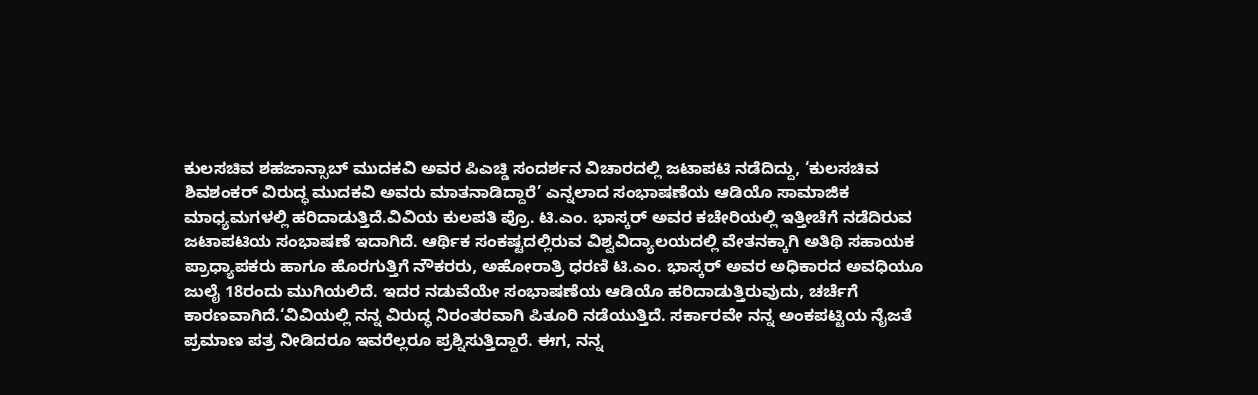ಕುಲಸಚಿವ ಶಹಜಾನ್ಸಾಬ್ ಮುದಕವಿ ಅವರ ಪಿಎಚ್ಡಿ ಸಂದರ್ಶನ ವಿಚಾರದಲ್ಲಿ ಜಟಾಪಟಿ ನಡೆದಿದ್ದು, ‘ಕುಲಸಚಿವ ಶಿವಶಂಕರ್ ವಿರುದ್ಧ ಮುದಕವಿ ಅವರು ಮಾತನಾಡಿದ್ದಾರೆ’ ಎನ್ನಲಾದ ಸಂಭಾಷಣೆಯ ಆಡಿಯೊ ಸಾಮಾಜಿಕ ಮಾಧ್ಯಮಗಳಲ್ಲಿ ಹರಿದಾಡುತ್ತಿದೆ.ವಿವಿಯ ಕುಲಪತಿ ಪ್ರೊ. ಟಿ.ಎಂ. ಭಾಸ್ಕರ್ ಅವರ ಕಚೇರಿಯಲ್ಲಿ ಇತ್ತೀಚೆಗೆ ನಡೆದಿರುವ ಜಟಾಪಟಿಯ ಸಂಭಾಷಣೆ ಇದಾಗಿದೆ. ಆರ್ಥಿಕ ಸಂಕಷ್ಟದಲ್ಲಿರುವ ವಿಶ್ವವಿದ್ಯಾಲಯದಲ್ಲಿ ವೇತನಕ್ಕಾಗಿ ಅತಿಥಿ ಸಹಾಯಕ ಪ್ರಾಧ್ಯಾಪಕರು ಹಾಗೂ ಹೊರಗುತ್ತಿಗೆ ನೌಕರರು, ಅಹೋರಾತ್ರಿ ಧರಣಿ ಟಿ.ಎಂ. ಭಾಸ್ಕರ್ ಅವರ ಅಧಿಕಾರದ ಅವಧಿಯೂ ಜುಲೈ 18ರಂದು ಮುಗಿಯಲಿದೆ. ಇದರ ನಡುವೆಯೇ ಸಂಭಾಷಣೆಯ ಆಡಿಯೊ ಹರಿದಾಡುತ್ತಿರುವುದು, ಚರ್ಚೆಗೆ ಕಾರಣವಾಗಿದೆ.‘ವಿವಿಯಲ್ಲಿ ನನ್ನ ವಿರುದ್ಧ ನಿರಂತರವಾಗಿ ಪಿತೂರಿ ನಡೆಯುತ್ತಿದೆ. ಸರ್ಕಾರವೇ ನನ್ನ ಅಂಕಪಟ್ಟಿಯ ನೈಜತೆ ಪ್ರಮಾಣ ಪತ್ರ ನೀಡಿದರೂ ಇವರೆಲ್ಲರೂ ಪ್ರಶ್ನಿಸುತ್ತಿದ್ದಾರೆ. ಈಗ, ನನ್ನ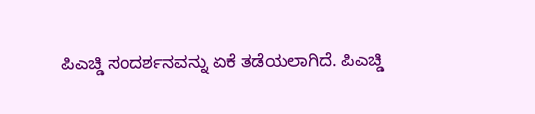ಪಿಎಚ್ಡಿ ಸಂದರ್ಶನವನ್ನು ಏಕೆ ತಡೆಯಲಾಗಿದೆ. ಪಿಎಚ್ಡಿ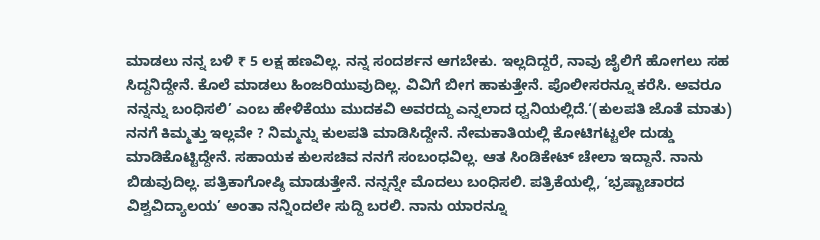ಮಾಡಲು ನನ್ನ ಬಳಿ ₹ 5 ಲಕ್ಷ ಹಣವಿಲ್ಲ. ನನ್ನ ಸಂದರ್ಶನ ಆಗಬೇಕು. ಇಲ್ಲದಿದ್ದರೆ, ನಾವು ಜೈಲಿಗೆ ಹೋಗಲು ಸಹ ಸಿದ್ದನಿದ್ದೇನೆ. ಕೊಲೆ ಮಾಡಲು ಹಿಂಜರಿಯುವುದಿಲ್ಲ. ವಿವಿಗೆ ಬೀಗ ಹಾಕುತ್ತೇನೆ. ಪೊಲೀಸರನ್ನೂ ಕರೆಸಿ. ಅವರೂ ನನ್ನನ್ನು ಬಂಧಿಸಲಿ’ ಎಂಬ ಹೇಳಿಕೆಯು ಮುದಕವಿ ಅವರದ್ದು ಎನ್ನಲಾದ ಧ್ವನಿಯಲ್ಲಿದೆ.‘(ಕುಲಪತಿ ಜೊತೆ ಮಾತು) ನನಗೆ ಕಿಮ್ಮತ್ತು ಇಲ್ಲವೇ ? ನಿಮ್ಮನ್ನು ಕುಲಪತಿ ಮಾಡಿಸಿದ್ದೇನೆ. ನೇಮಕಾತಿಯಲ್ಲಿ ಕೋಟಿಗಟ್ಟಲೇ ದುಡ್ಡು ಮಾಡಿಕೊಟ್ಟಿದ್ದೇನೆ. ಸಹಾಯಕ ಕುಲಸಚಿವ ನನಗೆ ಸಂಬಂಧವಿಲ್ಲ. ಆತ ಸಿಂಡಿಕೇಟ್ ಚೇಲಾ ಇದ್ದಾನೆ. ನಾನು ಬಿಡುವುದಿಲ್ಲ. ಪತ್ರಿಕಾಗೋಷ್ಠಿ ಮಾಡುತ್ತೇನೆ. ನನ್ನನ್ನೇ ಮೊದಲು ಬಂಧಿಸಲಿ. ಪತ್ರಿಕೆಯಲ್ಲಿ, ‘ಭ್ರಷ್ಟಾಚಾರದ ವಿಶ್ವವಿದ್ಯಾಲಯ’ ಅಂತಾ ನನ್ನಿಂದಲೇ ಸುದ್ದಿ ಬರಲಿ. ನಾನು ಯಾರನ್ನೂ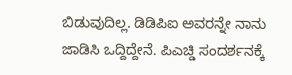ಬಿಡುವುದಿಲ್ಲ. ಡಿಡಿಪಿಐ ಅವರನ್ನೇ ನಾನು ಜಾಡಿಸಿ ಒದ್ದಿದ್ದೇನೆ. ಪಿಎಚ್ಡಿ ಸಂದರ್ಶನಕ್ಕೆ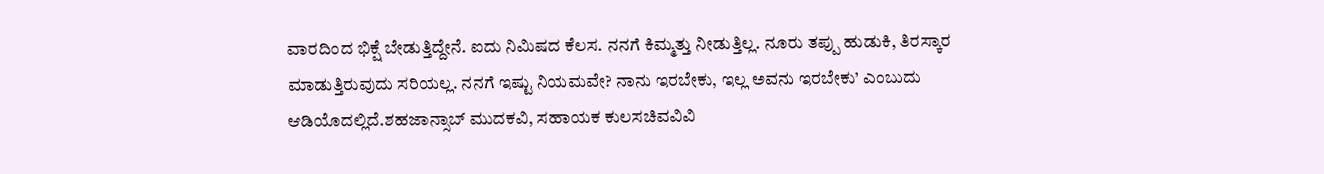ವಾರದಿಂದ ಭಿಕ್ಷೆ ಬೇಡುತ್ತಿದ್ದೇನೆ. ಐದು ನಿಮಿಷದ ಕೆಲಸ. ನನಗೆ ಕಿಮ್ಮತ್ತು ನೀಡುತ್ತಿಲ್ಲ. ನೂರು ತಪ್ಪು ಹುಡುಕಿ, ತಿರಸ್ಕಾರ ಮಾಡುತ್ತಿರುವುದು ಸರಿಯಲ್ಲ. ನನಗೆ ಇಷ್ಟು ನಿಯಮವೇ? ನಾನು ಇರಬೇಕು, ಇಲ್ಲ ಅವನು ಇರಬೇಕು’ ಎಂಬುದು ಆಡಿಯೊದಲ್ಲಿದೆ.ಶಹಜಾನ್ಸಾಬ್ ಮುದಕವಿ, ಸಹಾಯಕ ಕುಲಸಚಿವವಿವಿ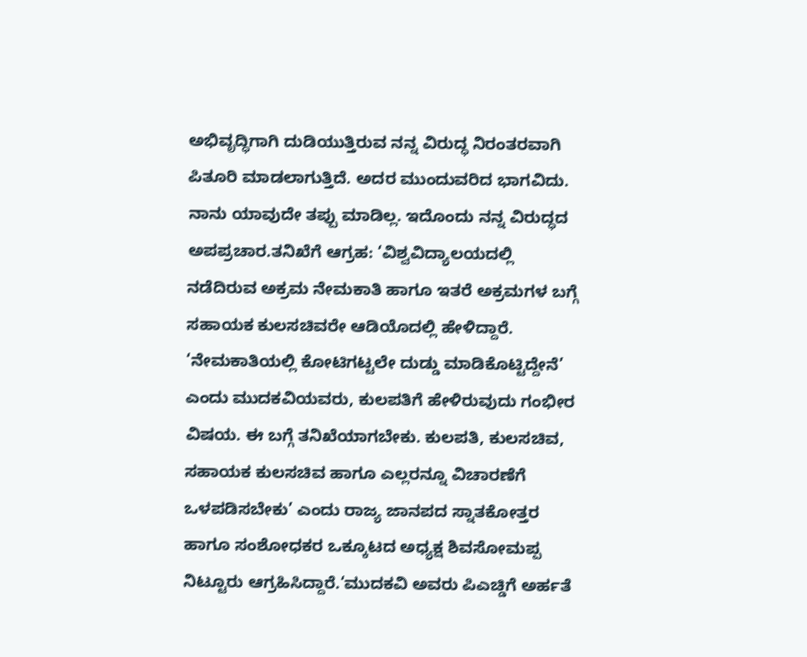ಅಭಿವೃದ್ಧಿಗಾಗಿ ದುಡಿಯುತ್ತಿರುವ ನನ್ನ ವಿರುದ್ಧ ನಿರಂತರವಾಗಿ ಪಿತೂರಿ ಮಾಡಲಾಗುತ್ತಿದೆ. ಅದರ ಮುಂದುವರಿದ ಭಾಗವಿದು. ನಾನು ಯಾವುದೇ ತಪ್ಪು ಮಾಡಿಲ್ಲ. ಇದೊಂದು ನನ್ನ ವಿರುದ್ಧದ ಅಪಪ್ರಚಾರ.ತನಿಖೆಗೆ ಆಗ್ರಹ: ‘ವಿಶ್ವವಿದ್ಯಾಲಯದಲ್ಲಿ ನಡೆದಿರುವ ಅಕ್ರಮ ನೇಮಕಾತಿ ಹಾಗೂ ಇತರೆ ಅಕ್ರಮಗಳ ಬಗ್ಗೆ ಸಹಾಯಕ ಕುಲಸಚಿವರೇ ಆಡಿಯೊದಲ್ಲಿ ಹೇಳಿದ್ದಾರೆ. ‘ನೇಮಕಾತಿಯಲ್ಲಿ ಕೋಟಿಗಟ್ಟಲೇ ದುಡ್ಡು ಮಾಡಿಕೊಟ್ಟಿದ್ದೇನೆ’ ಎಂದು ಮುದಕವಿಯವರು, ಕುಲಪತಿಗೆ ಹೇಳಿರುವುದು ಗಂಭೀರ ವಿಷಯ. ಈ ಬಗ್ಗೆ ತನಿಖೆಯಾಗಬೇಕು. ಕುಲಪತಿ, ಕುಲಸಚಿವ, ಸಹಾಯಕ ಕುಲಸಚಿವ ಹಾಗೂ ಎಲ್ಲರನ್ನೂ ವಿಚಾರಣೆಗೆ ಒಳಪಡಿಸಬೇಕು’ ಎಂದು ರಾಜ್ಯ ಜಾನಪದ ಸ್ನಾತಕೋತ್ತರ ಹಾಗೂ ಸಂಶೋಧಕರ ಒಕ್ಕೂಟದ ಅಧ್ಯಕ್ಷ ಶಿವಸೋಮಪ್ಪ ನಿಟ್ಟೂರು ಆಗ್ರಹಿಸಿದ್ದಾರೆ.‘ಮುದಕವಿ ಅವರು ಪಿಎಚ್ಡಿಗೆ ಅರ್ಹತೆ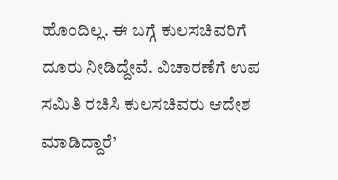ಹೊಂದಿಲ್ಲ. ಈ ಬಗ್ಗೆ ಕುಲಸಚಿವರಿಗೆ ದೂರು ನೀಡಿದ್ದೇವೆ. ವಿಚಾರಣೆಗೆ ಉಪ ಸಮಿತಿ ರಚಿಸಿ ಕುಲಸಚಿವರು ಆದೇಶ ಮಾಡಿದ್ದಾರೆ’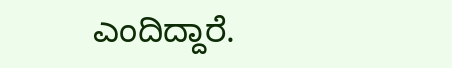ಎಂದಿದ್ದಾರೆ.